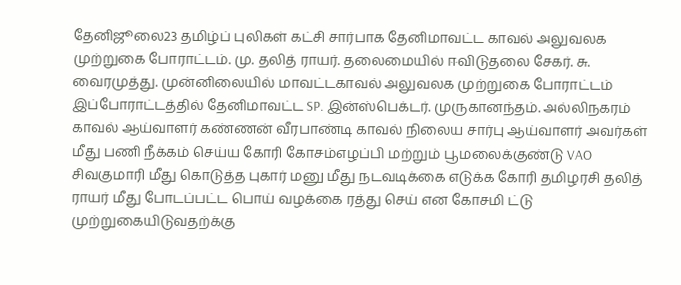தேனிஜூலை23 தமிழ்ப் புலிகள் கட்சி சார்பாக தேனிமாவட்ட காவல் அலுவலக முற்றுகை போராட்டம். மு. தலித் ராயர். தலைமையில் ஈவிடுதலை சேகர். சு. வைரமுத்து. முன்னிலையில் மாவட்டகாவல் அலுவலக முற்றுகை போராட்டம் இப்போராட்டத்தில் தேனிமாவட்ட SP. இன்ஸ்பெக்டர். முருகானந்தம். அல்லிநகரம் காவல் ஆய்வாளர் கண்ணன் வீரபாண்டி காவல் நிலைய சார்பு ஆய்வாளர் அவர்கள் மீது பணி நீக்கம் செய்ய கோரி கோசம்எழப்பி மற்றும் பூமலைக்குண்டு VAO சிவகுமாரி மீது கொடுத்த புகார் மனு மீது நடவடிக்கை எடுக்க கோரி தமிழரசி தலித் ராயர் மீது போடப்பட்ட பொய் வழக்கை ரத்து செய் என கோசமி ட்டு முற்றுகையிடுவதற்க்கு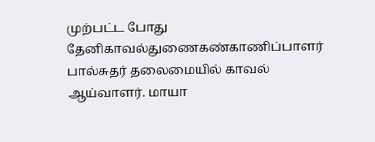முற்பட்ட போது தேனிகாவல்துணைகண்காணிப்பாளர் பால்சுதர் தலைமையில் காவல் ஆய்வாளர். மாயா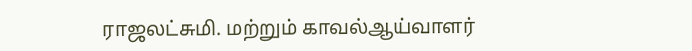ராஜலட்சுமி. மற்றும் காவல்ஆய்வாளர்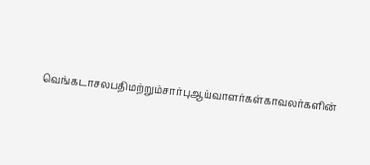வெங்கடாசலபதிமற்றும்சார்புஆய்வாளர்கள்காவலர்களின்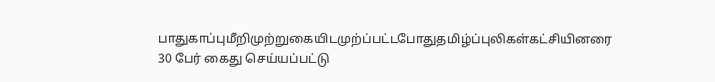பாதுகாப்புமீறிமுற்றுகையிடமுற்ப்பட்டபோதுதமிழ்ப்புலிகள்கட்சியினரை 30 பேர் கைது செய்யப்பட்டு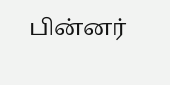பின்னர்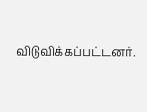விடுவிக்கப்பட்டனர்.